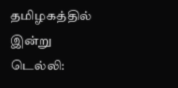தமிழகத்தில் இன்று
டெல்லி: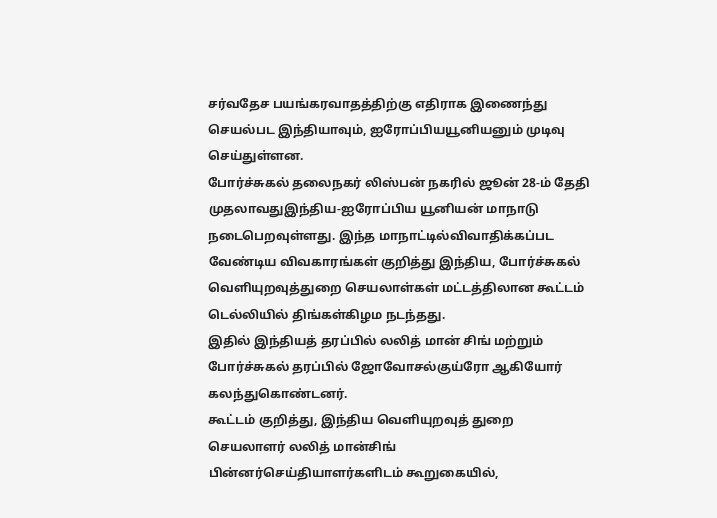சர்வதேச பயங்கரவாதத்திற்கு எதிராக இணைந்து செயல்பட இந்தியாவும், ஐரோப்பியயூனியனும் முடிவு செய்துள்ளன.
போர்ச்சுகல் தலைநகர் லிஸ்பன் நகரில் ஜூன் 28-ம் தேதி முதலாவதுஇந்திய-ஐரோப்பிய யூனியன் மாநாடு நடைபெறவுள்ளது. இந்த மாநாட்டில்விவாதிக்கப்பட வேண்டிய விவகாரங்கள் குறித்து இந்திய, போர்ச்சுகல் வெளியுறவுத்துறை செயலாள்கள் மட்டத்திலான கூட்டம் டெல்லியில் திங்கள்கிழம நடந்தது.
இதில் இந்தியத் தரப்பில் லலித் மான் சிங் மற்றும் போர்ச்சுகல் தரப்பில் ஜோவோசல்குய்ரோ ஆகியோர் கலந்துகொண்டனர்.
கூட்டம் குறித்து, இந்திய வெளியுறவுத் துறை செயலாளர் லலித் மான்சிங் பின்னர்செய்தியாளர்களிடம் கூறுகையில்,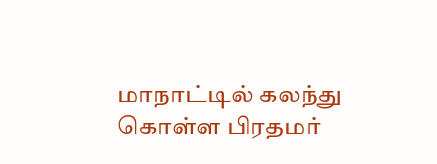மாநாட்டில் கலந்து கொள்ள பிரதமர்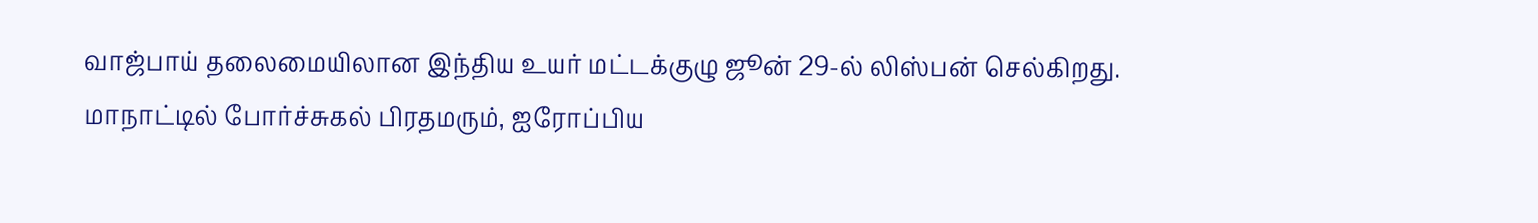வாஜ்பாய் தலைமையிலான இந்திய உயர் மட்டக்குழு ஜூன் 29-ல் லிஸ்பன் செல்கிறது.
மாநாட்டில் போர்ச்சுகல் பிரதமரும், ஐரோப்பிய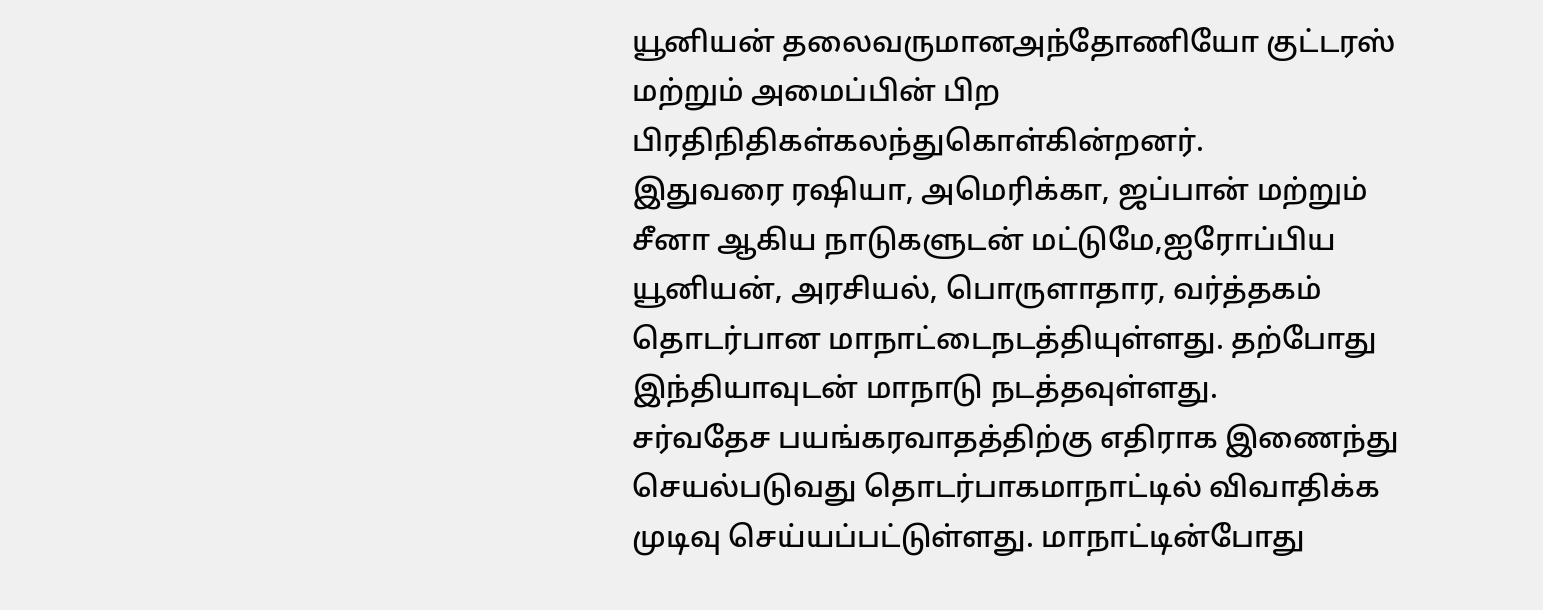யூனியன் தலைவருமானஅந்தோணியோ குட்டரஸ் மற்றும் அமைப்பின் பிற பிரதிநிதிகள்கலந்துகொள்கின்றனர்.
இதுவரை ரஷியா, அமெரிக்கா, ஜப்பான் மற்றும் சீனா ஆகிய நாடுகளுடன் மட்டுமே,ஐரோப்பிய யூனியன், அரசியல், பொருளாதார, வர்த்தகம் தொடர்பான மாநாட்டைநடத்தியுள்ளது. தற்போது இந்தியாவுடன் மாநாடு நடத்தவுள்ளது.
சர்வதேச பயங்கரவாதத்திற்கு எதிராக இணைந்து செயல்படுவது தொடர்பாகமாநாட்டில் விவாதிக்க முடிவு செய்யப்பட்டுள்ளது. மாநாட்டின்போது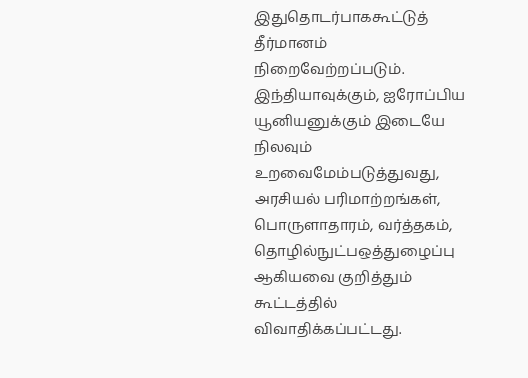இதுதொடர்பாககூட்டுத் தீர்மானம் நிறைவேற்றப்படும்.
இந்தியாவுக்கும், ஐரோப்பிய யூனியனுக்கும் இடையே நிலவும் உறவைமேம்படுத்துவது, அரசியல் பரிமாற்றங்கள், பொருளாதாரம், வர்த்தகம், தொழில்நுட்பஒத்துழைப்பு ஆகியவை குறித்தும் கூட்டத்தில் விவாதிக்கப்பட்டது.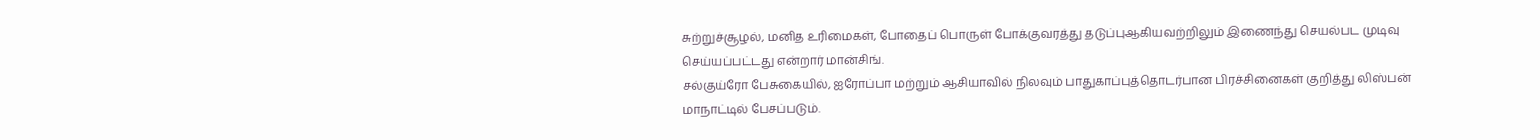சுற்றுச்சூழல், மனித உரிமைகள், போதைப் பொருள் போக்குவரத்து தடுப்புஆகியவற்றிலும் இணைந்து செயல்பட முடிவு செய்யப்பட்டது என்றார் மான்சிங்.
சல்குய்ரோ பேசுகையில், ஐரோப்பா மற்றும் ஆசியாவில் நிலவும் பாதுகாப்புத்தொடர்பான பிரச்சினைகள் குறித்து லிஸ்பன் மாநாட்டில் பேசப்படும்.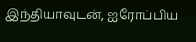இந்தியாவுடன், ஐரோப்பிய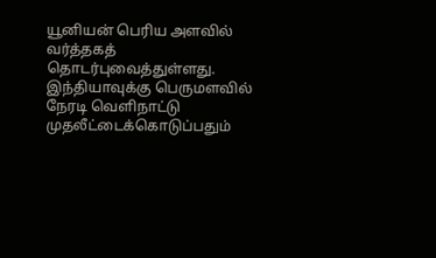யூனியன் பெரிய அளவில் வர்த்தகத் தொடர்புவைத்துள்ளது. இந்தியாவுக்கு பெருமளவில் நேரடி வெளிநாட்டு முதலீட்டைக்கொடுப்பதும்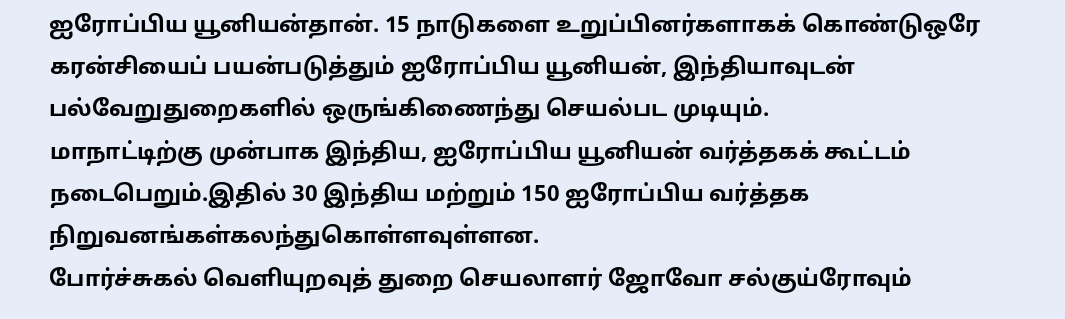ஐரோப்பிய யூனியன்தான். 15 நாடுகளை உறுப்பினர்களாகக் கொண்டுஒரே கரன்சியைப் பயன்படுத்தும் ஐரோப்பிய யூனியன், இந்தியாவுடன் பல்வேறுதுறைகளில் ஒருங்கிணைந்து செயல்பட முடியும்.
மாநாட்டிற்கு முன்பாக இந்திய, ஐரோப்பிய யூனியன் வர்த்தகக் கூட்டம் நடைபெறும்.இதில் 30 இந்திய மற்றும் 150 ஐரோப்பிய வர்த்தக நிறுவனங்கள்கலந்துகொள்ளவுள்ளன.
போர்ச்சுகல் வெளியுறவுத் துறை செயலாளர் ஜோவோ சல்குய்ரோவும்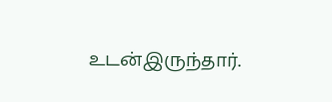உடன்இருந்தார்.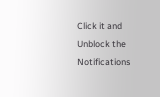Click it and Unblock the Notifications